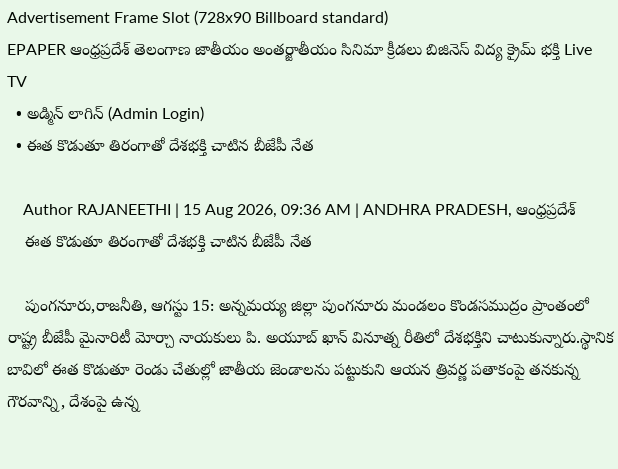Advertisement Frame Slot (728x90 Billboard standard)
EPAPER ఆంధ్రప్రదేశ్ తెలంగాణ జాతీయం అంతర్జాతీయం సినిమా క్రీడలు బిజినెస్ విద్య క్రైమ్ భక్తి Live TV
  • అడ్మిన్ లాగిన్ (Admin Login)
  • ఈత కొడుతూ తిరంగాతో దేశభక్తి చాటిన బీజేపీ నేత

    Author RAJANEETHI | 15 Aug 2026, 09:36 AM | ANDHRA PRADESH, ఆంధ్రప్రదేశ్
    ఈత కొడుతూ తిరంగాతో దేశభక్తి చాటిన బీజేపీ నేత

    పుంగనూరు,రాజనీతి, ఆగస్టు 15: అన్నమయ్య జిల్లా పుంగనూరు మండలం కొండసముద్రం ప్రాంతంలో రాష్ట్ర బీజేపీ మైనారిటీ మోర్చా నాయకులు పి. అయూబ్ ఖాన్ వినూత్న రీతిలో దేశభక్తిని చాటుకున్నారు.స్థానిక బావిలో ఈత కొడుతూ రెండు చేతుల్లో జాతీయ జెండాలను పట్టుకుని ఆయన త్రివర్ణ పతాకంపై తనకున్న గౌరవాన్ని, దేశంపై ఉన్న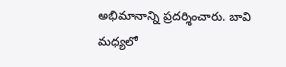అభిమానాన్ని ప్రదర్శించారు. బావి మధ్యలో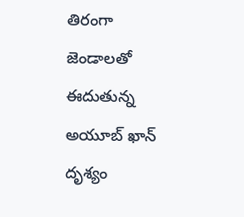తిరంగా జెండాలతో ఈదుతున్న అయూబ్ ఖాన్ దృశ్యం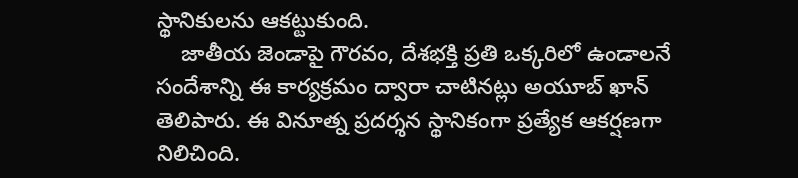స్థానికులను ఆకట్టుకుంది.
    జాతీయ జెండాపై గౌరవం, దేశభక్తి ప్రతి ఒక్కరిలో ఉండాలనే సందేశాన్ని ఈ కార్యక్రమం ద్వారా చాటినట్లు అయూబ్ ఖాన్ తెలిపారు. ఈ వినూత్న ప్రదర్శన స్థానికంగా ప్రత్యేక ఆకర్షణగా నిలిచింది.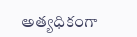అత్యధికంగా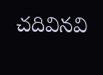చదివినవి